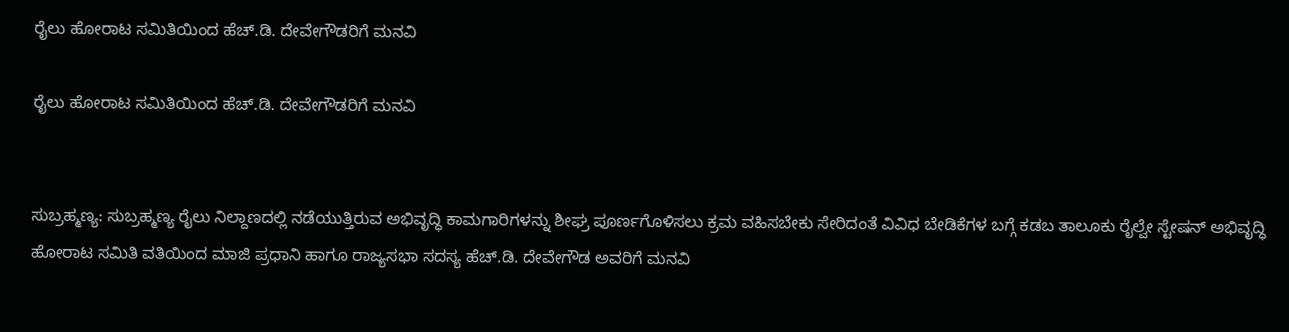ರೈಲು ಹೋರಾಟ ಸಮಿತಿಯಿಂದ ಹೆಚ್.ಡಿ. ದೇವೇಗೌಡರಿಗೆ ಮನವಿ

ರೈಲು ಹೋರಾಟ ಸಮಿತಿಯಿಂದ ಹೆಚ್.ಡಿ. ದೇವೇಗೌಡರಿಗೆ ಮನವಿ


ಸುಬ್ರಹ್ಮಣ್ಯ: ಸುಬ್ರಹ್ಮಣ್ಯ ರೈಲು ನಿಲ್ದಾಣದಲ್ಲಿ ನಡೆಯುತ್ತಿರುವ ಅಭಿವೃದ್ಧಿ ಕಾಮಗಾರಿಗಳನ್ನು ಶೀಘ್ರ ಪೂರ್ಣಗೊಳಿಸಲು ಕ್ರಮ ವಹಿಸಬೇಕು ಸೇರಿದಂತೆ ವಿವಿಧ ಬೇಡಿಕೆಗಳ ಬಗ್ಗೆ ಕಡಬ ತಾಲೂಕು ರೈಲ್ವೇ ಸ್ಟೇಷನ್ ಅಭಿವೃದ್ಧಿ ಹೋರಾಟ ಸಮಿತಿ ವತಿಯಿಂದ ಮಾಜಿ ಪ್ರಧಾನಿ ಹಾಗೂ ರಾಜ್ಯಸಭಾ ಸದಸ್ಯ ಹೆಚ್.ಡಿ. ದೇವೇಗೌಡ ಅವರಿಗೆ ಮನವಿ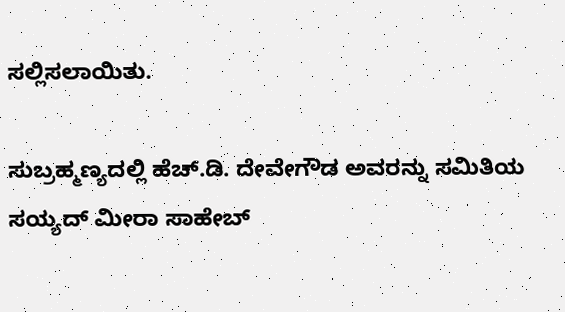ಸಲ್ಲಿಸಲಾಯಿತು.

ಸುಬ್ರಹ್ಮಣ್ಯದಲ್ಲಿ ಹೆಚ್.ಡಿ. ದೇವೇಗೌಡ ಅವರನ್ನು ಸಮಿತಿಯ ಸಯ್ಯದ್ ಮೀರಾ ಸಾಹೇಬ್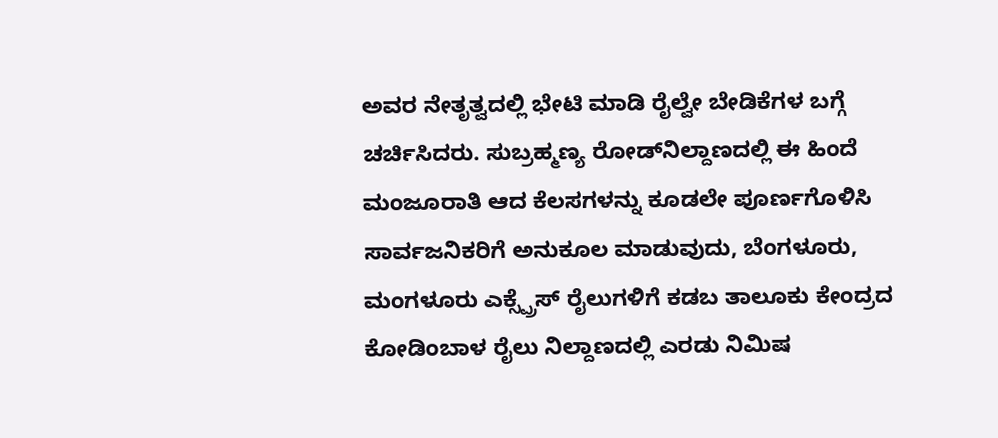ಅವರ ನೇತೃತ್ವದಲ್ಲಿ ಭೇಟಿ ಮಾಡಿ ರೈಲ್ವೇ ಬೇಡಿಕೆಗಳ ಬಗ್ಗೆ ಚರ್ಚಿಸಿದರು. ಸುಬ್ರಹ್ಮಣ್ಯ ರೋಡ್‌ನಿಲ್ದಾಣದಲ್ಲಿ ಈ ಹಿಂದೆ ಮಂಜೂರಾತಿ ಆದ ಕೆಲಸಗಳನ್ನು ಕೂಡಲೇ ಪೂರ್ಣಗೊಳಿಸಿ ಸಾರ್ವಜನಿಕರಿಗೆ ಅನುಕೂಲ ಮಾಡುವುದು, ಬೆಂಗಳೂರು, ಮಂಗಳೂರು ಎಕ್ಸ್ಪ್ರೆಸ್ ರೈಲುಗಳಿಗೆ ಕಡಬ ತಾಲೂಕು ಕೇಂದ್ರದ ಕೋಡಿಂಬಾಳ ರೈಲು ನಿಲ್ದಾಣದಲ್ಲಿ ಎರಡು ನಿಮಿಷ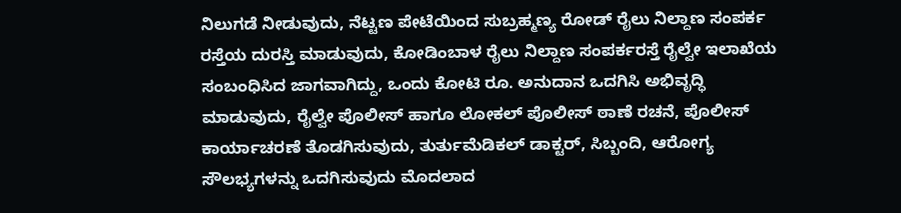ನಿಲುಗಡೆ ನೀಡುವುದು, ನೆಟ್ಟಣ ಪೇಟೆಯಿಂದ ಸುಬ್ರಹ್ಮಣ್ಯ ರೋಡ್ ರೈಲು ನಿಲ್ದಾಣ ಸಂಪರ್ಕ ರಸ್ತೆಯ ದುರಸ್ತಿ ಮಾಡುವುದು, ಕೋಡಿಂಬಾಳ ರೈಲು ನಿಲ್ದಾಣ ಸಂಪರ್ಕರಸ್ತೆ ರೈಲ್ವೇ ಇಲಾಖೆಯ ಸಂಬಂಧಿಸಿದ ಜಾಗವಾಗಿದ್ದು, ಒಂದು ಕೋಟಿ ರೂ. ಅನುದಾನ ಒದಗಿಸಿ ಅಭಿವೃದ್ಧಿ ಮಾಡುವುದು, ರೈಲ್ವೇ ಪೊಲೀಸ್ ಹಾಗೂ ಲೋಕಲ್ ಪೊಲೀಸ್ ಠಾಣೆ ರಚನೆ, ಪೊಲೀಸ್ ಕಾರ್ಯಾಚರಣೆ ತೊಡಗಿಸುವುದು, ತುರ್ತುಮೆಡಿಕಲ್ ಡಾಕ್ಟರ್, ಸಿಬ್ಬಂದಿ, ಆರೋಗ್ಯ ಸೌಲಭ್ಯಗಳನ್ನು ಒದಗಿಸುವುದು ಮೊದಲಾದ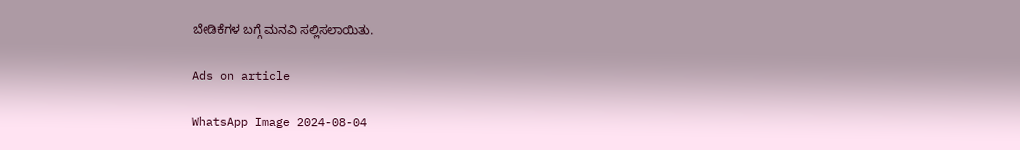ಬೇಡಿಕೆಗಳ ಬಗ್ಗೆ ಮನವಿ ಸಲ್ಲಿಸಲಾಯಿತು.

Ads on article

WhatsApp Image 2024-08-04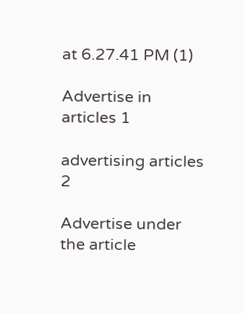at 6.27.41 PM (1)

Advertise in articles 1

advertising articles 2

Advertise under the article